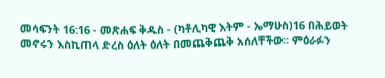መሳፍንት 16:16 - መጽሐፍ ቅዱስ - (ካቶሊካዊ እትም - ኤማሁስ)16 በሕይወት መኖሩን እስኪጠላ ድረስ ዕለት ዕለት በመጨቅጨቅ አሰለቸችው። ምዕራፉን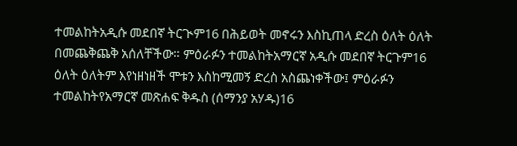ተመልከትአዲሱ መደበኛ ትርጒም16 በሕይወት መኖሩን እስኪጠላ ድረስ ዕለት ዕለት በመጨቅጨቅ አሰለቸችው። ምዕራፉን ተመልከትአማርኛ አዲሱ መደበኛ ትርጉም16 ዕለት ዕለትም እየነዘነዘች ሞቱን እስከሚመኝ ድረስ አስጨነቀችው፤ ምዕራፉን ተመልከትየአማርኛ መጽሐፍ ቅዱስ (ሰማንያ አሃዱ)16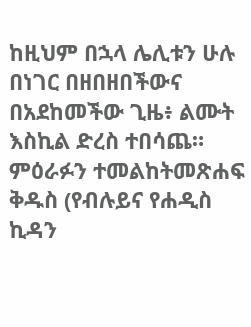ከዚህም በኋላ ሌሊቱን ሁሉ በነገር በዘበዘበችውና በአደከመችው ጊዜ፥ ልሙት እስኪል ድረስ ተበሳጨ። ምዕራፉን ተመልከትመጽሐፍ ቅዱስ (የብሉይና የሐዲስ ኪዳን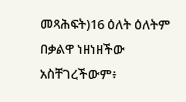መጻሕፍት)16 ዕለት ዕለትም በቃልዋ ነዘነዘችው አስቸገረችውም፥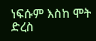ነፍሱም እስከ ሞት ድረስ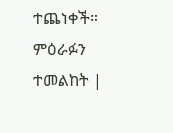ተጨነቀች። ምዕራፉን ተመልከት |